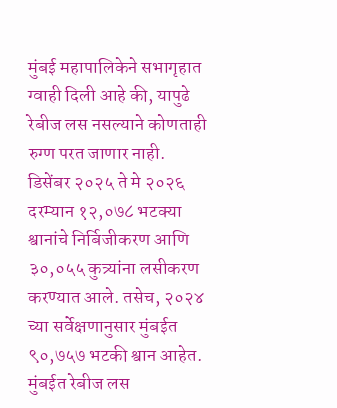मुंबई महापालिकेने सभागृहात ग्वाही दिली आहे की, यापुढे रेबीज लस नसल्याने कोणताही रुग्ण परत जाणार नाही. डिसेंबर २०२५ ते मे २०२६ दरम्यान १२,०७८ भटक्या श्वानांचे निर्बिजीकरण आणि ३०,०५५ कुत्र्यांना लसीकरण करण्यात आले. तसेच, २०२४ च्या सर्वेक्षणानुसार मुंबईत ९०,७५७ भटकी श्वान आहेत.
मुंबईत रेबीज लस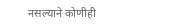नसल्याने कोणीही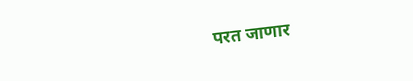परत जाणार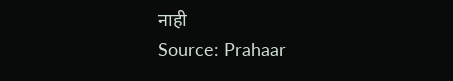नाही
Source: Prahaar